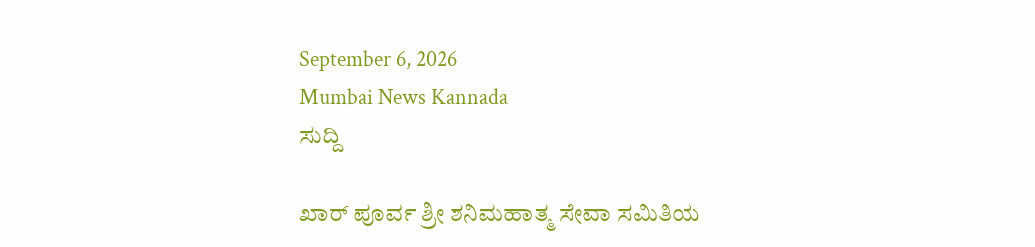September 6, 2026
Mumbai News Kannada
ಸುದ್ದಿ

ಖಾರ್ ಪೂರ್ವ ಶ್ರೀ ಶನಿಮಹಾತ್ಮ ಸೇವಾ ಸಮಿತಿಯ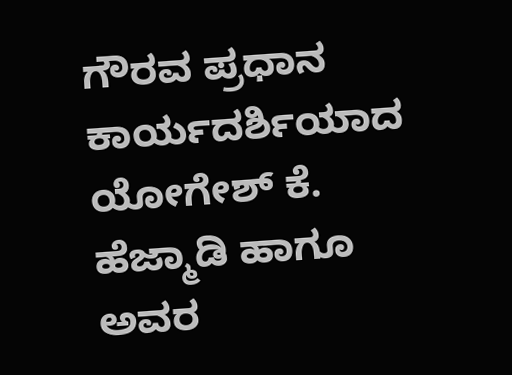ಗೌರವ ಪ್ರಧಾನ ಕಾರ್ಯದರ್ಶಿಯಾದ ಯೋಗೇಶ್ ಕೆ. ಹೆಜ್ಮಾಡಿ ಹಾಗೂ ಅವರ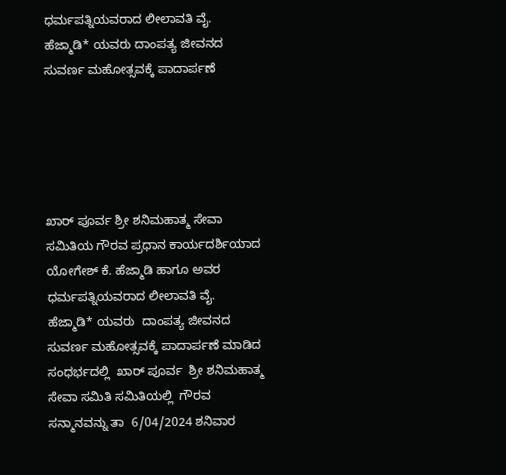ಧರ್ಮಪತ್ನಿಯವರಾದ ಲೀಲಾವತಿ ವೈ. ಹೆಜ್ಮಾಡಿ* ಯವರು ದಾಂಪತ್ಯ ಜೀವನದ ಸುವರ್ಣ ಮಹೋತ್ಸವಕ್ಕೆ ಪಾದಾರ್ಪಣೆ





ಖಾರ್ ಪೂರ್ವ ಶ್ರೀ ಶನಿಮಹಾತ್ಮ ಸೇವಾ ಸಮಿತಿಯ ಗೌರವ ಪ್ರಧಾನ ಕಾರ್ಯದರ್ಶಿಯಾದ ಯೋಗೇಶ್ ಕೆ. ಹೆಜ್ಮಾಡಿ ಹಾಗೂ ಅವರ ಧರ್ಮಪತ್ನಿಯವರಾದ ಲೀಲಾವತಿ ವೈ. ಹೆಜ್ಮಾಡಿ* ಯವರು  ದಾಂಪತ್ಯ ಜೀವನದ ಸುವರ್ಣ ಮಹೋತ್ಸವಕ್ಕೆ ಪಾದಾರ್ಪಣೆ ಮಾಡಿದ ಸಂಧರ್ಭದಲ್ಲಿ  ಖಾರ್ ಪೂರ್ವ  ಶ್ರೀ ಶನಿಮಹಾತ್ಮ ಸೇವಾ ಸಮಿತಿ ಸಮಿತಿಯಲ್ಲಿ  ಗೌರವ ಸನ್ಮಾನವನ್ನು ತಾ  6/04/2024 ಶನಿವಾರ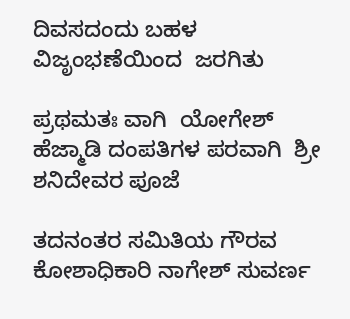ದಿವಸದಂದು ಬಹಳ ವಿಜೃಂಭಣೆಯಿಂದ  ಜರಗಿತು

ಪ್ರಥಮತಃ ವಾಗಿ  ಯೋಗೇಶ್ ಹೆಜ್ಮಾಡಿ ದಂಪತಿಗಳ ಪರವಾಗಿ  ಶ್ರೀ ಶನಿದೇವರ ಪೂಜೆ

ತದನಂತರ ಸಮಿತಿಯ ಗೌರವ ಕೋಶಾಧಿಕಾರಿ ನಾಗೇಶ್ ಸುವರ್ಣ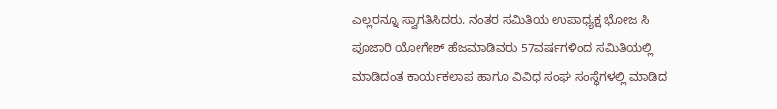ಎಲ್ಲರನ್ನೂ ‌ಸ್ವಾಗತಿಸಿದರು. ನಂತರ ಸಮಿತಿಯ ಉಪಾಧ್ಯಕ್ಷ ಭೋಜ ಸಿ ಪೂಜಾರಿ‌ ಯೋಗೇಶ್ ಹೆಜಮಾಡಿವರು 57ವರ್ಷಗಳಿಂದ ಸಮಿತಿಯಲ್ಲಿ ಮಾಡಿದಂತ ಕಾರ್ಯಕಲಾಪ ಹಾಗೂ ವಿವಿಧ ಸಂಘ ಸಂಸ್ಥೆಗಳಲ್ಲಿ ಮಾಡಿದ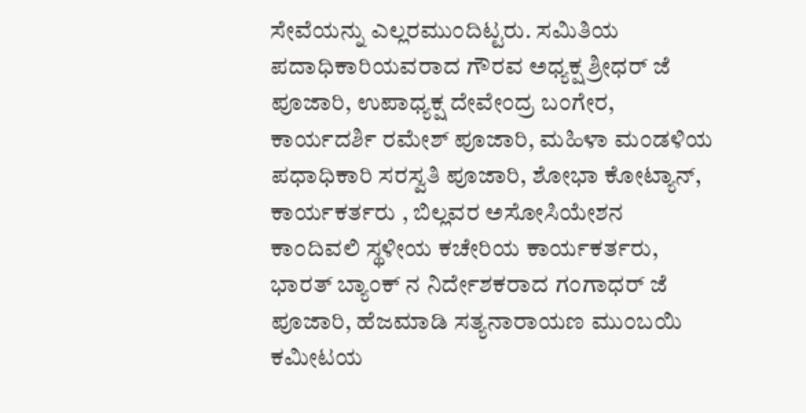ಸೇವೆಯನ್ನು ಎಲ್ಲರ‌ಮುಂದಿಟ್ಟರು. ಸಮಿತಿಯ ಪದಾಧಿಕಾರಿಯವರಾದ ಗೌರವ ಅಧ್ಯಕ್ಷ ಶ್ರೀಧರ್ ಜೆ‌ ಪೂಜಾರಿ, ಉಪಾಧ್ಯಕ್ಷ ದೇವೇಂದ್ರ ಬಂಗೇರ, ಕಾರ್ಯದರ್ಶಿ ರಮೇಶ್ ಪೂಜಾರಿ, ಮಹಿಳಾ ಮಂಡಳಿಯ ಪಧಾಧಿಕಾರಿ ಸರಸ್ವತಿ ಪೂಜಾರಿ, ಶೋಭಾ ಕೋಟ್ಯಾನ್, ಕಾರ್ಯಕರ್ತರು , ಬಿಲ್ಲವರ ಅಸೋಸಿಯೇಶನ ಕಾಂದಿವಲಿ ‌ಸ್ಥಳೀಯ ಕಚೇರಿಯ ಕಾರ್ಯಕರ್ತರು, ಭಾರತ್ ಬ್ಯಾಂಕ್ ನ ನಿರ್ದೇಶಕರಾದ ಗಂಗಾಧರ್ ಜೆ ಪೂಜಾರಿ, ಹೆಜಮಾಡಿ ಸತ್ಯನಾರಾಯಣ ಮುಂಬಯಿ ಕಮೀಟಯ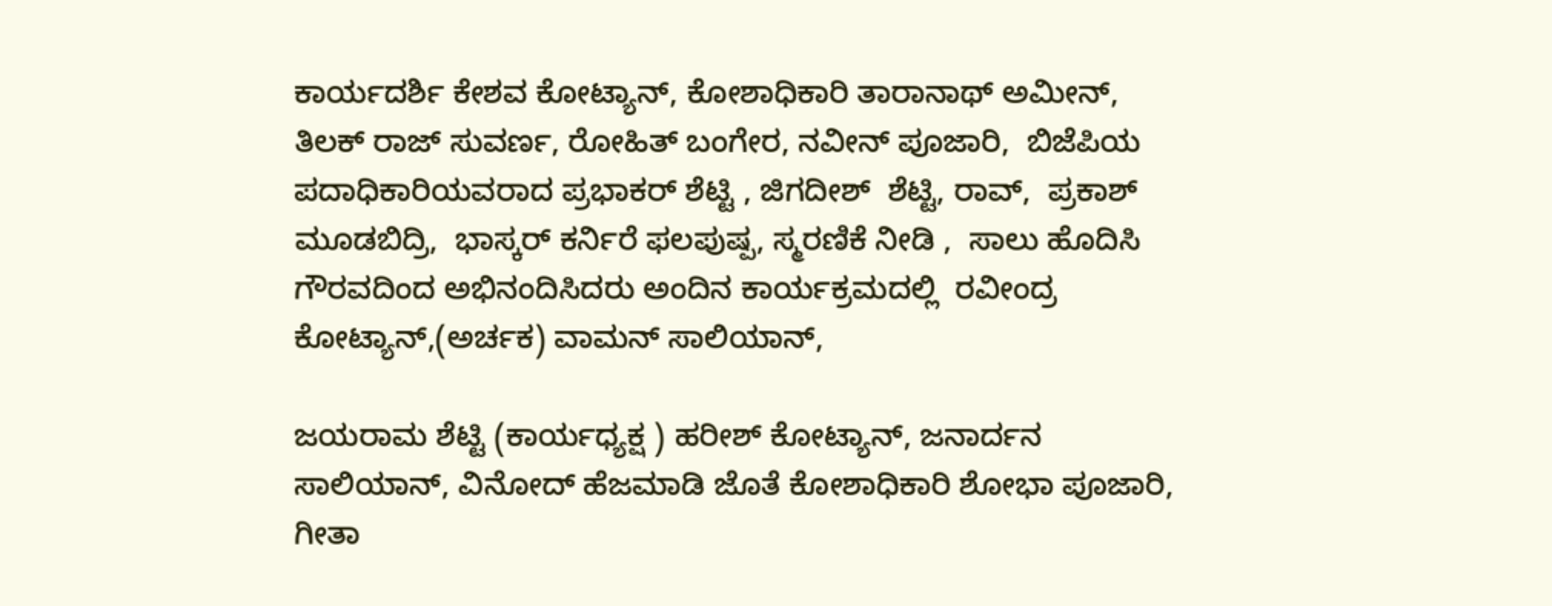ಕಾರ್ಯದರ್ಶಿ ಕೇಶವ ಕೋಟ್ಯಾನ್, ಕೋಶಾಧಿಕಾರಿ ತಾರಾನಾಥ್ ಅಮೀನ್, ತಿಲಕ್ ರಾಜ್ ಸುವರ್ಣ, ರೋಹಿತ್ ಬಂಗೇರ, ನವೀನ್‌ ಪೂಜಾರಿ,  ಬಿಜೆಪಿಯ ಪದಾಧಿಕಾರಿಯವರಾದ ಪ್ರಭಾಕರ್ ಶೆಟ್ಟಿ , ಜಿಗದೀಶ್  ಶೆಟ್ಟಿ, ರಾವ್,  ಪ್ರಕಾಶ್ ಮೂಡಬಿದ್ರಿ,  ಭಾಸ್ಕರ್ ಕರ್ನಿರೆ ಫಲಪುಷ್ಪ, ಸ್ಮರಣಿಕೆ ನೀಡಿ ,  ಸಾಲು ಹೊದಿಸಿ ಗೌರವದಿಂದ ಅಭಿನಂದಿಸಿದರು ಅಂದಿನ ಕಾರ್ಯಕ್ರಮದಲ್ಲಿ  ರವೀಂದ್ರ ಕೋಟ್ಯಾನ್,(ಅರ್ಚಕ) ವಾಮನ್ ಸಾಲಿಯಾನ್,

ಜಯರಾಮ ಶೆಟ್ಟಿ (ಕಾರ್ಯಧ್ಯಕ್ಷ ) ಹರೀಶ್ ಕೋಟ್ಯಾನ್, ಜನಾರ್ದನ ಸಾಲಿಯಾನ್, ವಿನೋದ್ ಹೆಜಮಾಡಿ ಜೊತೆ ಕೋಶಾಧಿಕಾರಿ ಶೋಭಾ ಪೂಜಾರಿ, ಗೀತಾ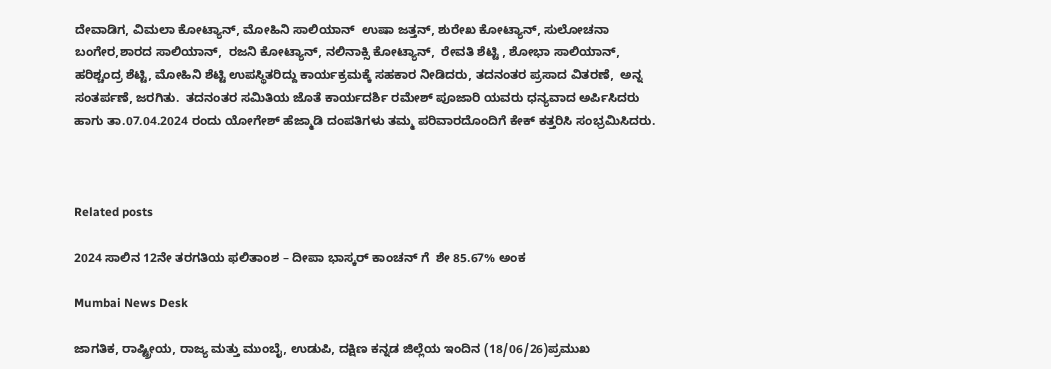ದೇವಾಡಿಗ, ವಿಮಲಾ ಕೋಟ್ಯಾನ್, ಮೋಹಿನಿ ಸಾಲಿಯಾನ್  ಉಷಾ ಜತ್ತನ್, ಶುರೇಖ ಕೋಟ್ಯಾನ್, ಸುಲೋಚನಾ ಬಂಗೇರ,ಶಾರದ ಸಾಲಿಯಾನ್,  ರಜನಿ ಕೋಟ್ಯಾನ್, ನಲಿನಾಕ್ಸಿ ಕೋಟ್ಯಾನ್,  ರೇವತಿ ಶೆಟ್ಟಿ , ಶೋಭಾ‌ ಸಾಲಿಯಾನ್, ಹರಿಶ್ಚಂದ್ರ ಶೆಟ್ಟಿ, ಮೋಹಿನಿ ಶೆಟ್ಟಿ ಉಪಸ್ಥಿತರಿದ್ದು ಕಾರ್ಯಕ್ರಮಕ್ಕೆ ಸಹಕಾರ ನೀಡಿದರು, ತದನಂತರ ಪ್ರಸಾದ ವಿತರಣೆ,  ಅನ್ನ ಸಂತರ್ಪಣೆ, ಜರಗಿತು.  ತದನಂತರ ಸಮಿತಿಯ ಜೊತೆ ಕಾರ್ಯದರ್ಶಿ ರಮೇಶ್ ಪೂಜಾರಿ ಯವರು ಧನ್ಯವಾದ ಅರ್ಪಿಸಿದರು ಹಾಗು ತಾ.07.04.2024 ರಂದು ಯೋಗೇಶ್ ಹೆಜ್ಮಾಡಿ ದಂಪತಿಗಳು ತಮ್ಮ ಪರಿವಾರದೊಂದಿಗೆ ಕೇಕ್ ಕತ್ತರಿಸಿ ಸಂಭ್ರಮಿಸಿದರು.



Related posts

2024 ಸಾಲಿನ 12ನೇ ತರಗತಿಯ ಫಲಿತಾಂಶ – ದೀಪಾ ಭಾಸ್ಕರ್ ಕಾಂಚನ್ ಗೆ  ಶೇ 85.67% ಅಂಕ

Mumbai News Desk

ಜಾಗತಿಕ, ರಾಷ್ಟ್ರೀಯ, ರಾಜ್ಯ ಮತ್ತು ಮುಂಬೈ, ಉಡುಪಿ, ದಕ್ಷಿಣ ಕನ್ನಡ ಜಿಲ್ಲೆಯ ಇಂದಿನ (18/06/26)ಪ್ರಮುಖ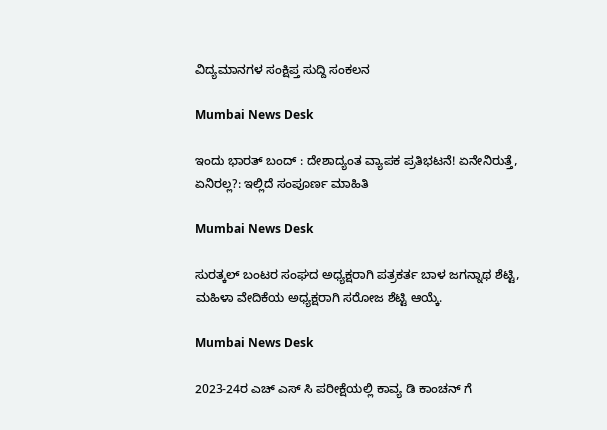ವಿದ್ಯಮಾನಗಳ ಸಂಕ್ಷಿಪ್ತ ಸುದ್ದಿ ಸಂಕಲನ

Mumbai News Desk

ಇಂದು ಭಾರತ್ ಬಂದ್ : ದೇಶಾದ್ಯಂತ ವ್ಯಾಪಕ ಪ್ರತಿಭಟನೆ! ಏನೇನಿರುತ್ತೆ, ಏನಿರಲ್ಲ?: ಇಲ್ಲಿದೆ ಸಂಪೂರ್ಣ ಮಾಹಿತಿ

Mumbai News Desk

ಸುರತ್ಕಲ್ ಬಂಟರ ಸಂಘದ ಅಧ್ಯಕ್ಷರಾಗಿ ಪತ್ರಕರ್ತ ಬಾಳ ಜಗನ್ನಾಥ ಶೆಟ್ಟಿ,   ಮಹಿಳಾ ವೇದಿಕೆಯ ಅಧ್ಯಕ್ಷರಾಗಿ ಸರೋಜ ಶೆಟ್ಟಿ ಆಯ್ಕೆ.

Mumbai News Desk

2023-24ರ ಎಚ್ ಎಸ್ ಸಿ ಪರೀಕ್ಷೆಯಲ್ಲಿ ಕಾವ್ಯ ಡಿ ಕಾಂಚನ್ ಗೆ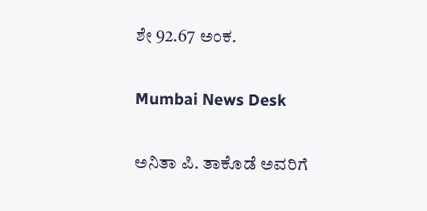ಶೇ 92.67 ಅಂಕ.

Mumbai News Desk

ಅನಿತಾ ಪಿ. ತಾಕೊಡೆ ಅವರಿಗೆ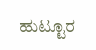ಹುಟ್ಟೂರ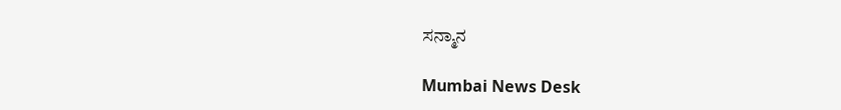ಸನ್ಮಾನ

Mumbai News Desk